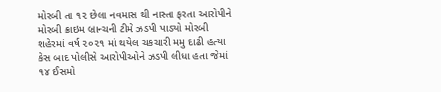મોરબી તા ૧૨ છેલા નવમાસ થી નાસ્તા ફરતા આરોપીને મોરબી ક્રાઇમ બ્રાન્ચની ટીમે ઝડપી પાડ્યો મોરબી શહેરમાં વર્ષ ૨૦૨૧ માં થયેલ ચકચારી મમુ દાઢી હત્યા કેસ બાદ પોલીસે આરોપીઓને ઝડપી લીધા હતા જેમાં ૧૪ ઈસમો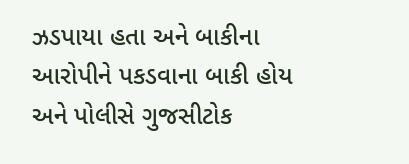ઝડપાયા હતા અને બાકીના આરોપીને પકડવાના બાકી હોય અને પોલીસે ગુજસીટોક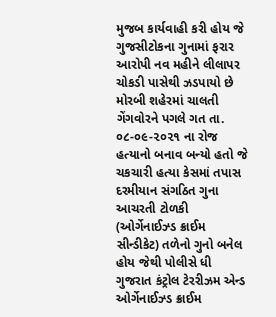મુજબ કાર્યવાહી કરી હોય જે ગુજસીટોકના ગુનામાં ફરાર આરોપી નવ મહીને લીલાપર ચોકડી પાસેથી ઝડપાયો છે
મોરબી શહેરમાં ચાલતી ગેંગવોરને પગલે ગત તા. ૦૮-૦૯-૨૦૨૧ ના રોજ હત્યાનો બનાવ બન્યો હતો જે ચકચારી હત્યા કેસમાં તપાસ દરમીયાન સંગઠિત ગુના આચરતી ટોળકી (ઓર્ગેનાઈઝ્ડ ક્રાઈમ સીન્ડીકેટ) તળેનો ગુનો બનેલ હોય જેથી પોલીસે ધી ગુજરાત કંટ્રોલ ટેરરીઝમ એન્ડ ઓર્ગેનાઈઝ્ડ ક્રાઈમ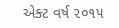એક્ટ વર્ષ ૨૦૧૫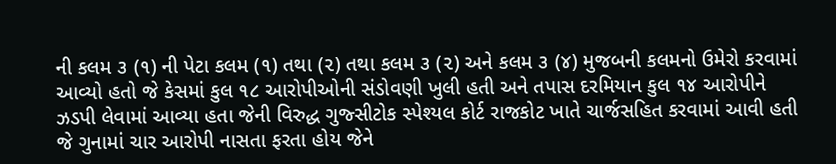ની કલમ ૩ (૧) ની પેટા કલમ (૧) તથા (૨) તથા કલમ ૩ (૨) અને કલમ ૩ (૪) મુજબની કલમનો ઉમેરો કરવામાં આવ્યો હતો જે કેસમાં કુલ ૧૮ આરોપીઓની સંડોવણી ખુલી હતી અને તપાસ દરમિયાન કુલ ૧૪ આરોપીને ઝડપી લેવામાં આવ્યા હતા જેની વિરુદ્ધ ગુજ્સીટોક સ્પેશ્યલ કોર્ટ રાજકોટ ખાતે ચાર્જસહિત કરવામાં આવી હતી
જે ગુનામાં ચાર આરોપી નાસતા ફરતા હોય જેને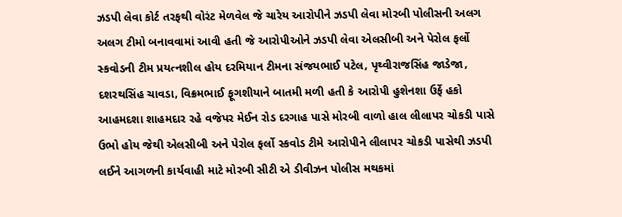ઝડપી લેવા કોર્ટ તરફથી વોરંટ મેળવેલ જે ચારેય આરોપીને ઝડપી લેવા મોરબી પોલીસની અલગ અલગ ટીમો બનાવવામાં આવી હતી જે આરોપીઓને ઝડપી લેવા એલસીબી અને પેરોલ ફર્લો સ્કવોડની ટીમ પ્રયત્નશીલ હોય દરમિયાન ટીમના સંજયભાઈ પટેલ, પૃથ્વીરાજસિંહ જાડેજા, દશરથસિંહ ચાવડા, વિક્રમભાઈ ફૂગશીયાને બાતમી મળી હતી કે આરોપી હુશેનશા ઉર્ફે હકો આહમદશા શાહમદાર રહે વજેપર મેઈન રોડ દરગાહ પાસે મોરબી વાળો હાલ લીલાપર ચોકડી પાસે ઉભો હોય જેથી એલસીબી અને પેરોલ ફર્લો સ્કવોડ ટીમે આરોપીને લીલાપર ચોકડી પાસેથી ઝડપી લઈને આગળની કાર્યવાહી માટે મોરબી સીટી એ ડીવીઝન પોલીસ મથકમાં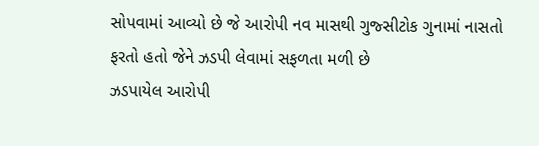સોપવામાં આવ્યો છે જે આરોપી નવ માસથી ગુજ્સીટોક ગુનામાં નાસતો ફરતો હતો જેને ઝડપી લેવામાં સફળતા મળી છે
ઝડપાયેલ આરોપી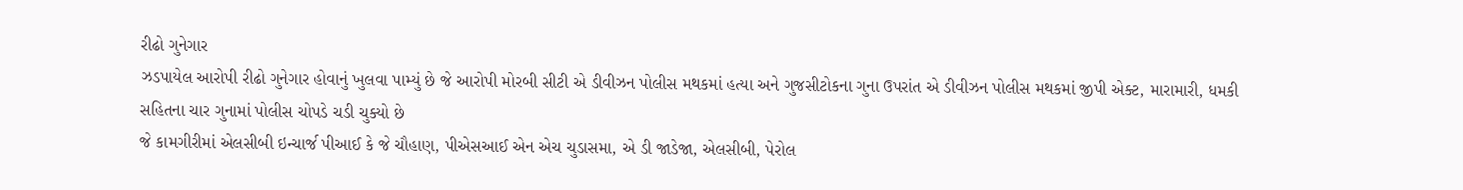રીઢો ગુનેગાર
ઝડપાયેલ આરોપી રીઢો ગુનેગાર હોવાનું ખુલવા પામ્યું છે જે આરોપી મોરબી સીટી એ ડીવીઝન પોલીસ મથકમાં હત્યા અને ગુજસીટોકના ગુના ઉપરાંત એ ડીવીઝન પોલીસ મથકમાં જીપી એક્ટ, મારામારી, ધમકી સહિતના ચાર ગુનામાં પોલીસ ચોપડે ચડી ચુક્યો છે
જે કામગીરીમાં એલસીબી ઇન્ચાર્જ પીઆઈ કે જે ચૌહાણ, પીએસઆઈ એન એચ ચુડાસમા, એ ડી જાડેજા, એલસીબી, પેરોલ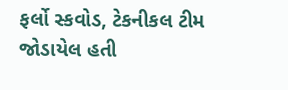ફર્લો સ્કવોડ, ટેકનીકલ ટીમ જોડાયેલ હતી